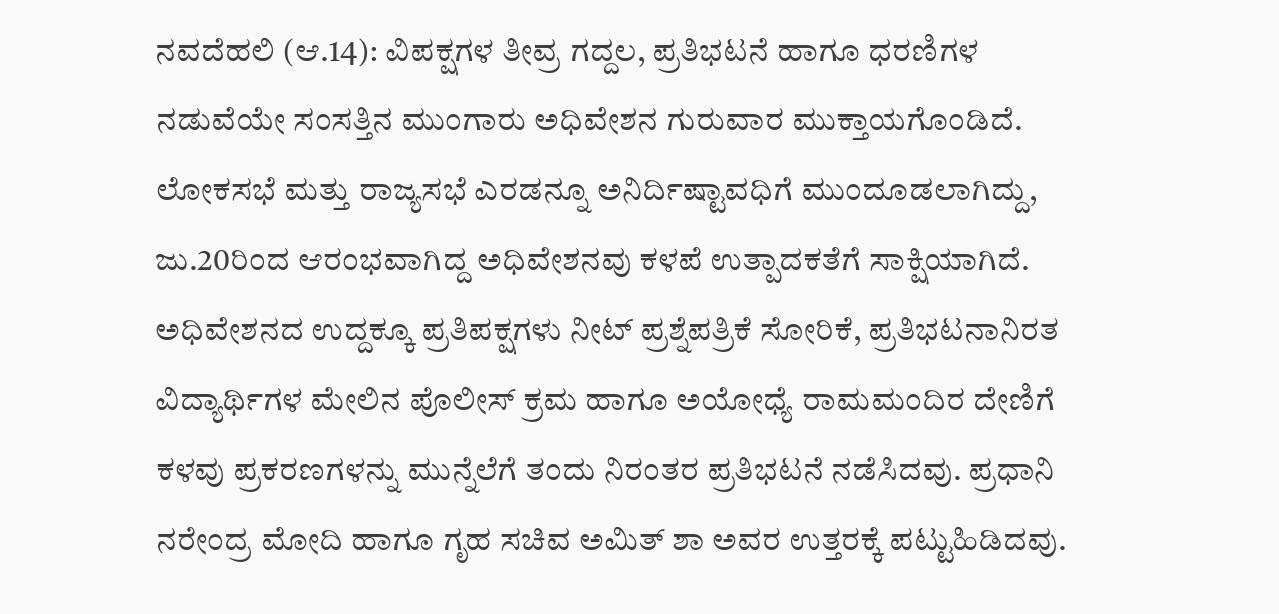ನವದೆಹಲಿ (ಆ.14): ವಿಪಕ್ಷಗಳ ತೀವ್ರ ಗದ್ದಲ, ಪ್ರತಿಭಟನೆ ಹಾಗೂ ಧರಣಿಗಳ ನಡುವೆಯೇ ಸಂಸತ್ತಿನ ಮುಂಗಾರು ಅಧಿವೇಶನ ಗುರುವಾರ ಮುಕ್ತಾಯಗೊಂಡಿದೆ. ಲೋಕಸಭೆ ಮತ್ತು ರಾಜ್ಯಸಭೆ ಎರಡನ್ನೂ ಅನಿರ್ದಿಷ್ಟಾವಧಿಗೆ ಮುಂದೂಡಲಾಗಿದ್ದು, ಜು.20ರಿಂದ ಆರಂಭವಾಗಿದ್ದ ಅಧಿವೇಶನವು ಕಳಪೆ ಉತ್ಪಾದಕತೆಗೆ ಸಾಕ್ಷಿಯಾಗಿದೆ. ಅಧಿವೇಶನದ ಉದ್ದಕ್ಕೂ ಪ್ರತಿಪಕ್ಷಗಳು ನೀಟ್ ಪ್ರಶ್ನೆಪತ್ರಿಕೆ ಸೋರಿಕೆ, ಪ್ರತಿಭಟನಾನಿರತ ವಿದ್ಯಾರ್ಥಿಗಳ ಮೇಲಿನ ಪೊಲೀಸ್ ಕ್ರಮ ಹಾಗೂ ಅಯೋಧ್ಯೆ ರಾಮಮಂದಿರ ದೇಣಿಗೆ ಕಳವು ಪ್ರಕರಣಗಳನ್ನು ಮುನ್ನೆಲೆಗೆ ತಂದು ನಿರಂತರ ಪ್ರತಿಭಟನೆ ನಡೆಸಿದವು. ಪ್ರಧಾನಿ ನರೇಂದ್ರ ಮೋದಿ ಹಾಗೂ ಗೃಹ ಸಚಿವ ಅಮಿತ್ ಶಾ ಅವರ ಉತ್ತರಕ್ಕೆ ಪಟ್ಟುಹಿಡಿದವು.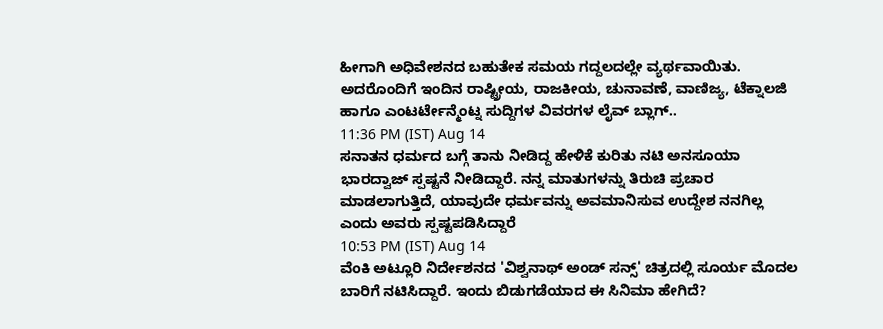ಹೀಗಾಗಿ ಅಧಿವೇಶನದ ಬಹುತೇಕ ಸಮಯ ಗದ್ದಲದಲ್ಲೇ ವ್ಯರ್ಥವಾಯಿತು. ಅದರೊಂದಿಗೆ ಇಂದಿನ ರಾಷ್ಟ್ರೀಯ, ರಾಜಕೀಯ, ಚುನಾವಣೆ, ವಾಣಿಜ್ಯ, ಟೆಕ್ನಾಲಜಿ ಹಾಗೂ ಎಂಟರ್ಟೇನ್ಮೆಂಟ್ನ ಸುದ್ದಿಗಳ ವಿವರಗಳ ಲೈವ್ ಬ್ಲಾಗ್..
11:36 PM (IST) Aug 14
ಸನಾತನ ಧರ್ಮದ ಬಗ್ಗೆ ತಾನು ನೀಡಿದ್ದ ಹೇಳಿಕೆ ಕುರಿತು ನಟಿ ಅನಸೂಯಾ ಭಾರದ್ವಾಜ್ ಸ್ಪಷ್ಟನೆ ನೀಡಿದ್ದಾರೆ. ನನ್ನ ಮಾತುಗಳನ್ನು ತಿರುಚಿ ಪ್ರಚಾರ ಮಾಡಲಾಗುತ್ತಿದೆ, ಯಾವುದೇ ಧರ್ಮವನ್ನು ಅವಮಾನಿಸುವ ಉದ್ದೇಶ ನನಗಿಲ್ಲ ಎಂದು ಅವರು ಸ್ಪಷ್ಟಪಡಿಸಿದ್ದಾರೆ
10:53 PM (IST) Aug 14
ವೆಂಕಿ ಅಟ್ಲೂರಿ ನಿರ್ದೇಶನದ 'ವಿಶ್ವನಾಥ್ ಅಂಡ್ ಸನ್ಸ್' ಚಿತ್ರದಲ್ಲಿ ಸೂರ್ಯ ಮೊದಲ ಬಾರಿಗೆ ನಟಿಸಿದ್ದಾರೆ. ಇಂದು ಬಿಡುಗಡೆಯಾದ ಈ ಸಿನಿಮಾ ಹೇಗಿದೆ?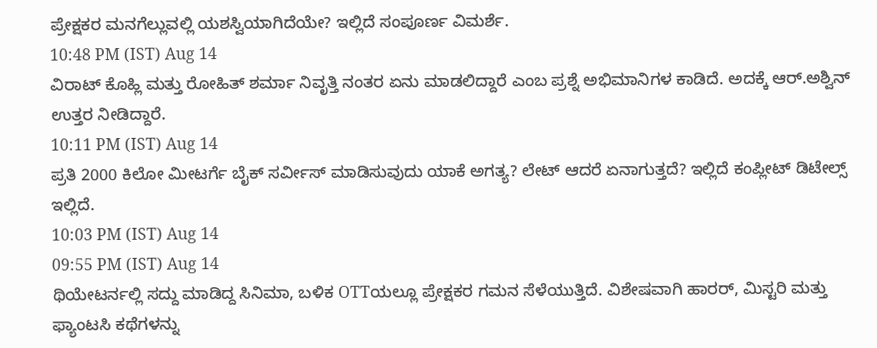ಪ್ರೇಕ್ಷಕರ ಮನಗೆಲ್ಲುವಲ್ಲಿ ಯಶಸ್ವಿಯಾಗಿದೆಯೇ? ಇಲ್ಲಿದೆ ಸಂಪೂರ್ಣ ವಿಮರ್ಶೆ.
10:48 PM (IST) Aug 14
ವಿರಾಟ್ ಕೊಹ್ಲಿ ಮತ್ತು ರೋಹಿತ್ ಶರ್ಮಾ ನಿವೃತ್ತಿ ನಂತರ ಏನು ಮಾಡಲಿದ್ದಾರೆ ಎಂಬ ಪ್ರಶ್ನೆ ಅಭಿಮಾನಿಗಳ ಕಾಡಿದೆ. ಅದಕ್ಕೆ ಆರ್.ಅಶ್ವಿನ್ ಉತ್ತರ ನೀಡಿದ್ದಾರೆ.
10:11 PM (IST) Aug 14
ಪ್ರತಿ 2000 ಕಿಲೋ ಮೀಟರ್ಗೆ ಬೈಕ್ ಸರ್ವೀಸ್ ಮಾಡಿಸುವುದು ಯಾಕೆ ಅಗತ್ಯ? ಲೇಟ್ ಆದರೆ ಏನಾಗುತ್ತದೆ? ಇಲ್ಲಿದೆ ಕಂಪ್ಲೀಟ್ ಡಿಟೇಲ್ಸ್ ಇಲ್ಲಿದೆ.
10:03 PM (IST) Aug 14
09:55 PM (IST) Aug 14
ಥಿಯೇಟರ್ನಲ್ಲಿ ಸದ್ದು ಮಾಡಿದ್ದ ಸಿನಿಮಾ, ಬಳಿಕ OTTಯಲ್ಲೂ ಪ್ರೇಕ್ಷಕರ ಗಮನ ಸೆಳೆಯುತ್ತಿದೆ. ವಿಶೇಷವಾಗಿ ಹಾರರ್, ಮಿಸ್ಟರಿ ಮತ್ತು ಫ್ಯಾಂಟಸಿ ಕಥೆಗಳನ್ನು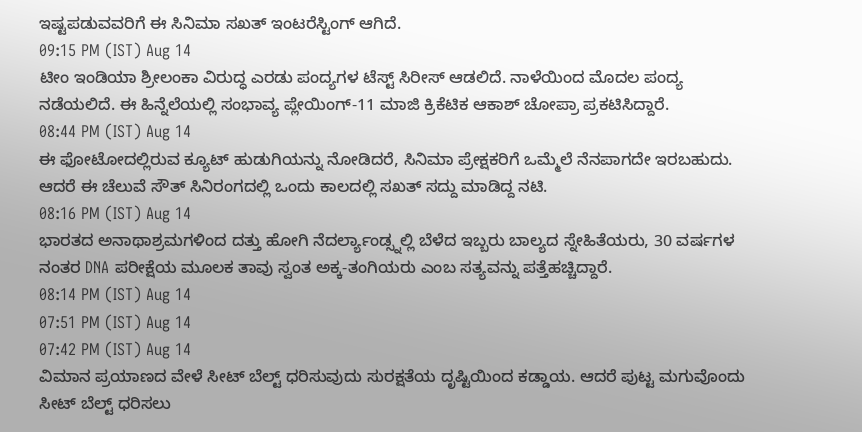ಇಷ್ಟಪಡುವವರಿಗೆ ಈ ಸಿನಿಮಾ ಸಖತ್ ಇಂಟರೆಸ್ಟಿಂಗ್ ಆಗಿದೆ.
09:15 PM (IST) Aug 14
ಟೀಂ ಇಂಡಿಯಾ ಶ್ರೀಲಂಕಾ ವಿರುದ್ಧ ಎರಡು ಪಂದ್ಯಗಳ ಟೆಸ್ಟ್ ಸಿರೀಸ್ ಆಡಲಿದೆ. ನಾಳೆಯಿಂದ ಮೊದಲ ಪಂದ್ಯ ನಡೆಯಲಿದೆ. ಈ ಹಿನ್ನೆಲೆಯಲ್ಲಿ ಸಂಭಾವ್ಯ ಪ್ಲೇಯಿಂಗ್-11 ಮಾಜಿ ಕ್ರಿಕೆಟಿಕ ಆಕಾಶ್ ಚೋಪ್ರಾ ಪ್ರಕಟಿಸಿದ್ದಾರೆ.
08:44 PM (IST) Aug 14
ಈ ಫೋಟೋದಲ್ಲಿರುವ ಕ್ಯೂಟ್ ಹುಡುಗಿಯನ್ನು ನೋಡಿದರೆ, ಸಿನಿಮಾ ಪ್ರೇಕ್ಷಕರಿಗೆ ಒಮ್ಮೆಲೆ ನೆನಪಾಗದೇ ಇರಬಹುದು. ಆದರೆ ಈ ಚೆಲುವೆ ಸೌತ್ ಸಿನಿರಂಗದಲ್ಲಿ ಒಂದು ಕಾಲದಲ್ಲಿ ಸಖತ್ ಸದ್ದು ಮಾಡಿದ್ದ ನಟಿ.
08:16 PM (IST) Aug 14
ಭಾರತದ ಅನಾಥಾಶ್ರಮಗಳಿಂದ ದತ್ತು ಹೋಗಿ ನೆದರ್ಲ್ಯಾಂಡ್ಸ್ನಲ್ಲಿ ಬೆಳೆದ ಇಬ್ಬರು ಬಾಲ್ಯದ ಸ್ನೇಹಿತೆಯರು, 30 ವರ್ಷಗಳ ನಂತರ DNA ಪರೀಕ್ಷೆಯ ಮೂಲಕ ತಾವು ಸ್ವಂತ ಅಕ್ಕ-ತಂಗಿಯರು ಎಂಬ ಸತ್ಯವನ್ನು ಪತ್ತೆಹಚ್ಚಿದ್ದಾರೆ.
08:14 PM (IST) Aug 14
07:51 PM (IST) Aug 14
07:42 PM (IST) Aug 14
ವಿಮಾನ ಪ್ರಯಾಣದ ವೇಳೆ ಸೀಟ್ ಬೆಲ್ಟ್ ಧರಿಸುವುದು ಸುರಕ್ಷತೆಯ ದೃಷ್ಟಿಯಿಂದ ಕಡ್ಡಾಯ. ಆದರೆ ಪುಟ್ಟ ಮಗುವೊಂದು ಸೀಟ್ ಬೆಲ್ಟ್ ಧರಿಸಲು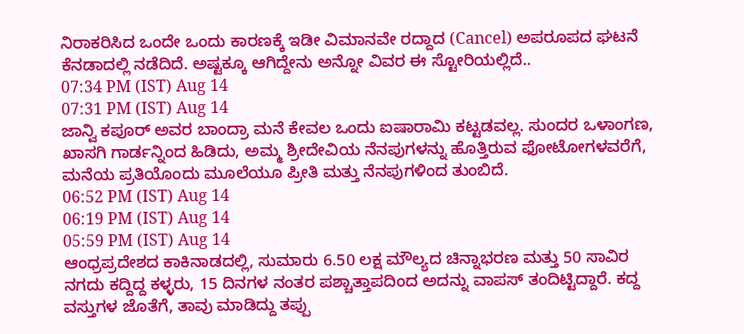ನಿರಾಕರಿಸಿದ ಒಂದೇ ಒಂದು ಕಾರಣಕ್ಕೆ ಇಡೀ ವಿಮಾನವೇ ರದ್ದಾದ (Cancel) ಅಪರೂಪದ ಘಟನೆ ಕೆನಡಾದಲ್ಲಿ ನಡೆದಿದೆ. ಅಷ್ಟಕ್ಕೂ ಆಗಿದ್ದೇನು ಅನ್ನೋ ವಿವರ ಈ ಸ್ಟೋರಿಯಲ್ಲಿದೆ..
07:34 PM (IST) Aug 14
07:31 PM (IST) Aug 14
ಜಾನ್ವಿ ಕಪೂರ್ ಅವರ ಬಾಂದ್ರಾ ಮನೆ ಕೇವಲ ಒಂದು ಐಷಾರಾಮಿ ಕಟ್ಟಡವಲ್ಲ. ಸುಂದರ ಒಳಾಂಗಣ, ಖಾಸಗಿ ಗಾರ್ಡನ್ನಿಂದ ಹಿಡಿದು, ಅಮ್ಮ ಶ್ರೀದೇವಿಯ ನೆನಪುಗಳನ್ನು ಹೊತ್ತಿರುವ ಫೋಟೋಗಳವರೆಗೆ, ಮನೆಯ ಪ್ರತಿಯೊಂದು ಮೂಲೆಯೂ ಪ್ರೀತಿ ಮತ್ತು ನೆನಪುಗಳಿಂದ ತುಂಬಿದೆ.
06:52 PM (IST) Aug 14
06:19 PM (IST) Aug 14
05:59 PM (IST) Aug 14
ಆಂಧ್ರಪ್ರದೇಶದ ಕಾಕಿನಾಡದಲ್ಲಿ, ಸುಮಾರು 6.50 ಲಕ್ಷ ಮೌಲ್ಯದ ಚಿನ್ನಾಭರಣ ಮತ್ತು 50 ಸಾವಿರ ನಗದು ಕದ್ದಿದ್ದ ಕಳ್ಳರು, 15 ದಿನಗಳ ನಂತರ ಪಶ್ಚಾತ್ತಾಪದಿಂದ ಅದನ್ನು ವಾಪಸ್ ತಂದಿಟ್ಟಿದ್ದಾರೆ. ಕದ್ದ ವಸ್ತುಗಳ ಜೊತೆಗೆ, ತಾವು ಮಾಡಿದ್ದು ತಪ್ಪು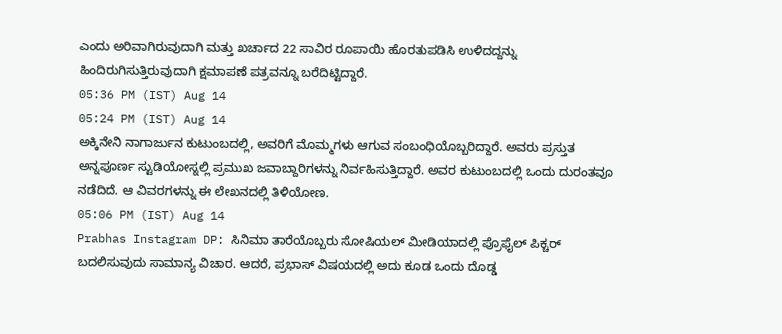ಎಂದು ಅರಿವಾಗಿರುವುದಾಗಿ ಮತ್ತು ಖರ್ಚಾದ 22 ಸಾವಿರ ರೂಪಾಯಿ ಹೊರತುಪಡಿಸಿ ಉಳಿದದ್ದನ್ನು ಹಿಂದಿರುಗಿಸುತ್ತಿರುವುದಾಗಿ ಕ್ಷಮಾಪಣೆ ಪತ್ರವನ್ನೂ ಬರೆದಿಟ್ಟಿದ್ದಾರೆ.
05:36 PM (IST) Aug 14
05:24 PM (IST) Aug 14
ಅಕ್ಕಿನೇನಿ ನಾಗಾರ್ಜುನ ಕುಟುಂಬದಲ್ಲಿ, ಅವರಿಗೆ ಮೊಮ್ಮಗಳು ಆಗುವ ಸಂಬಂಧಿಯೊಬ್ಬರಿದ್ದಾರೆ. ಅವರು ಪ್ರಸ್ತುತ ಅನ್ನಪೂರ್ಣ ಸ್ಟುಡಿಯೋಸ್ನಲ್ಲಿ ಪ್ರಮುಖ ಜವಾಬ್ದಾರಿಗಳನ್ನು ನಿರ್ವಹಿಸುತ್ತಿದ್ದಾರೆ. ಅವರ ಕುಟುಂಬದಲ್ಲಿ ಒಂದು ದುರಂತವೂ ನಡೆದಿದೆ. ಆ ವಿವರಗಳನ್ನು ಈ ಲೇಖನದಲ್ಲಿ ತಿಳಿಯೋಣ.
05:06 PM (IST) Aug 14
Prabhas Instagram DP: ಸಿನಿಮಾ ತಾರೆಯೊಬ್ಬರು ಸೋಷಿಯಲ್ ಮೀಡಿಯಾದಲ್ಲಿ ಪ್ರೊಫೈಲ್ ಪಿಕ್ಚರ್ ಬದಲಿಸುವುದು ಸಾಮಾನ್ಯ ವಿಚಾರ. ಆದರೆ, ಪ್ರಭಾಸ್ ವಿಷಯದಲ್ಲಿ ಅದು ಕೂಡ ಒಂದು ದೊಡ್ಡ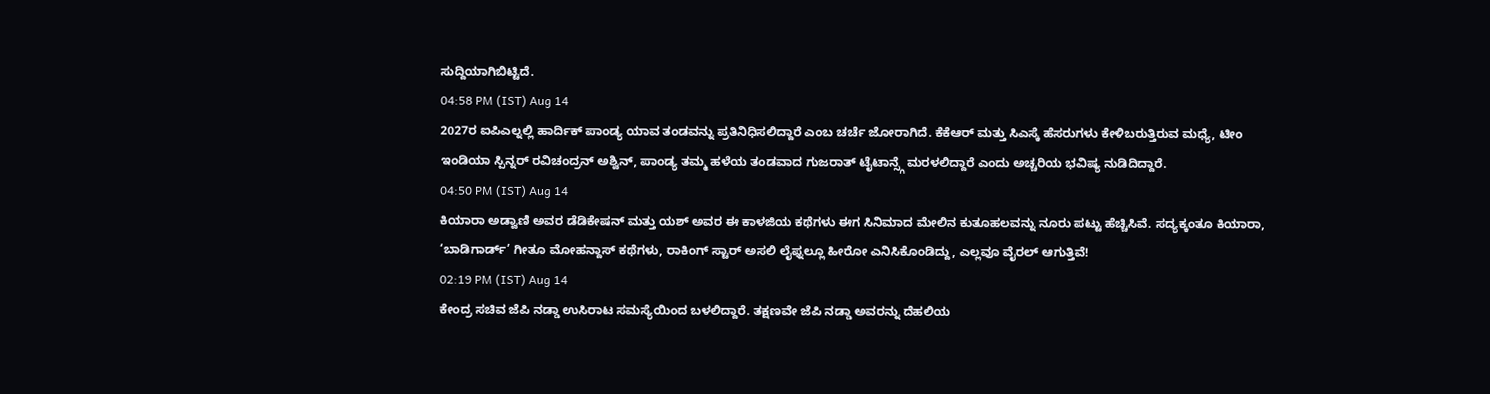ಸುದ್ದಿಯಾಗಿಬಿಟ್ಟಿದೆ.
04:58 PM (IST) Aug 14
2027ರ ಐಪಿಎಲ್ನಲ್ಲಿ ಹಾರ್ದಿಕ್ ಪಾಂಡ್ಯ ಯಾವ ತಂಡವನ್ನು ಪ್ರತಿನಿಧಿಸಲಿದ್ದಾರೆ ಎಂಬ ಚರ್ಚೆ ಜೋರಾಗಿದೆ. ಕೆಕೆಆರ್ ಮತ್ತು ಸಿಎಸ್ಕೆ ಹೆಸರುಗಳು ಕೇಳಿಬರುತ್ತಿರುವ ಮಧ್ಯೆ, ಟೀಂ ಇಂಡಿಯಾ ಸ್ಪಿನ್ನರ್ ರವಿಚಂದ್ರನ್ ಅಶ್ವಿನ್, ಪಾಂಡ್ಯ ತಮ್ಮ ಹಳೆಯ ತಂಡವಾದ ಗುಜರಾತ್ ಟೈಟಾನ್ಸ್ಗೆ ಮರಳಲಿದ್ದಾರೆ ಎಂದು ಅಚ್ಚರಿಯ ಭವಿಷ್ಯ ನುಡಿದಿದ್ದಾರೆ.
04:50 PM (IST) Aug 14
ಕಿಯಾರಾ ಅಡ್ವಾಣಿ ಅವರ ಡೆಡಿಕೇಷನ್ ಮತ್ತು ಯಶ್ ಅವರ ಈ ಕಾಳಜಿಯ ಕಥೆಗಳು ಈಗ ಸಿನಿಮಾದ ಮೇಲಿನ ಕುತೂಹಲವನ್ನು ನೂರು ಪಟ್ಟು ಹೆಚ್ಚಿಸಿವೆ. ಸದ್ಯಕ್ಕಂತೂ ಕಿಯಾರಾ, ‘ಬಾಡಿಗಾರ್ಡ್’ ಗೀತೂ ಮೋಹನ್ದಾಸ್ ಕಥೆಗಳು, ರಾಕಿಂಗ್ ಸ್ಟಾರ್ ಅಸಲಿ ಲೈಫ್ನಲ್ಲೂ ಹೀರೋ ಎನಿಸಿಕೊಂಡಿದ್ದು, ಎಲ್ಲವೂ ವೈರಲ್ ಆಗುತ್ತಿವೆ!
02:19 PM (IST) Aug 14
ಕೇಂದ್ರ ಸಚಿವ ಜೆಪಿ ನಡ್ಡಾ ಉಸಿರಾಟ ಸಮಸ್ಯೆಯಿಂದ ಬಳಲಿದ್ದಾರೆ. ತಕ್ಷಣವೇ ಜೆಪಿ ನಡ್ಡಾ ಅವರನ್ನು ದೆಹಲಿಯ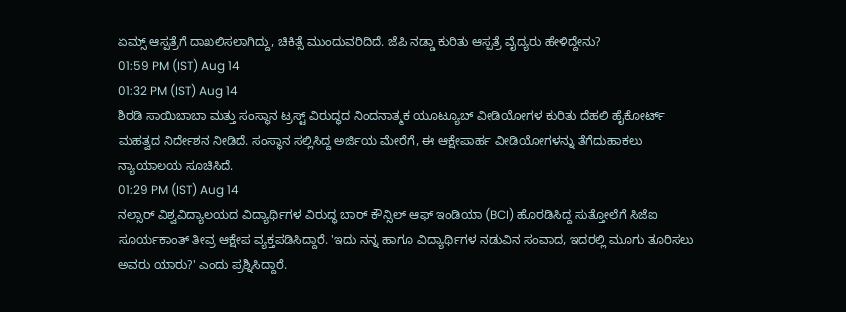ಏಮ್ಸ್ ಆಸ್ಪತ್ರೆಗೆ ದಾಖಲಿಸಲಾಗಿದ್ದು, ಚಿಕಿತ್ಸೆ ಮುಂದುವರಿದಿದೆ. ಜೆಪಿ ನಡ್ಡಾ ಕುರಿತು ಆಸ್ಪತ್ರೆ ವೈದ್ಯರು ಹೇಳಿದ್ದೇನು?
01:59 PM (IST) Aug 14
01:32 PM (IST) Aug 14
ಶಿರಡಿ ಸಾಯಿಬಾಬಾ ಮತ್ತು ಸಂಸ್ಥಾನ ಟ್ರಸ್ಟ್ ವಿರುದ್ಧದ ನಿಂದನಾತ್ಮಕ ಯೂಟ್ಯೂಬ್ ವೀಡಿಯೋಗಳ ಕುರಿತು ದೆಹಲಿ ಹೈಕೋರ್ಟ್ ಮಹತ್ವದ ನಿರ್ದೇಶನ ನೀಡಿದೆ. ಸಂಸ್ಥಾನ ಸಲ್ಲಿಸಿದ್ದ ಅರ್ಜಿಯ ಮೇರೆಗೆ, ಈ ಆಕ್ಷೇಪಾರ್ಹ ವೀಡಿಯೋಗಳನ್ನು ತೆಗೆದುಹಾಕಲು ನ್ಯಾಯಾಲಯ ಸೂಚಿಸಿದೆ.
01:29 PM (IST) Aug 14
ನಲ್ಸಾರ್ ವಿಶ್ವವಿದ್ಯಾಲಯದ ವಿದ್ಯಾರ್ಥಿಗಳ ವಿರುದ್ಧ ಬಾರ್ ಕೌನ್ಸಿಲ್ ಆಫ್ ಇಂಡಿಯಾ (BCI) ಹೊರಡಿಸಿದ್ದ ಸುತ್ತೋಲೆಗೆ ಸಿಜೆಐ ಸೂರ್ಯಕಾಂತ್ ತೀವ್ರ ಆಕ್ಷೇಪ ವ್ಯಕ್ತಪಡಿಸಿದ್ದಾರೆ. 'ಇದು ನನ್ನ ಹಾಗೂ ವಿದ್ಯಾರ್ಥಿಗಳ ನಡುವಿನ ಸಂವಾದ, ಇದರಲ್ಲಿ ಮೂಗು ತೂರಿಸಲು ಅವರು ಯಾರು?' ಎಂದು ಪ್ರಶ್ನಿಸಿದ್ದಾರೆ.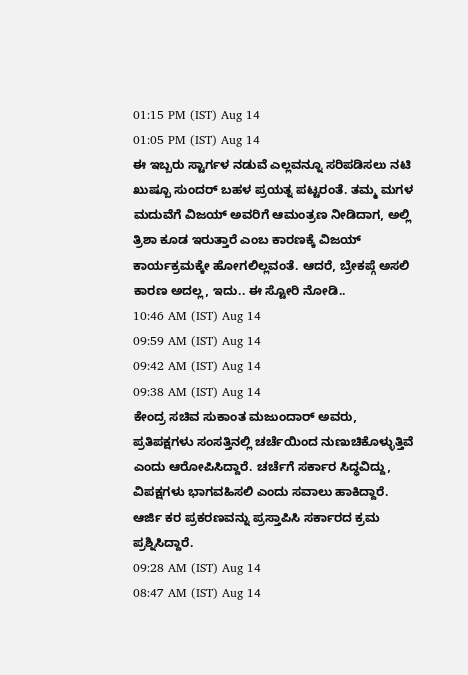01:15 PM (IST) Aug 14
01:05 PM (IST) Aug 14
ಈ ಇಬ್ಬರು ಸ್ಟಾರ್ಗಳ ನಡುವೆ ಎಲ್ಲವನ್ನೂ ಸರಿಪಡಿಸಲು ನಟಿ ಖುಷ್ಬೂ ಸುಂದರ್ ಬಹಳ ಪ್ರಯತ್ನ ಪಟ್ಟರಂತೆ. ತಮ್ಮ ಮಗಳ ಮದುವೆಗೆ ವಿಜಯ್ ಅವರಿಗೆ ಆಮಂತ್ರಣ ನೀಡಿದಾಗ, ಅಲ್ಲಿ ತ್ರಿಶಾ ಕೂಡ ಇರುತ್ತಾರೆ ಎಂಬ ಕಾರಣಕ್ಕೆ ವಿಜಯ್ ಕಾರ್ಯಕ್ರಮಕ್ಕೇ ಹೋಗಲಿಲ್ಲವಂತೆ. ಆದರೆ, ಬ್ರೇಕಪ್ಗೆ ಅಸಲಿ ಕಾರಣ ಅದಲ್ಲ, ಇದು.. ಈ ಸ್ಟೋರಿ ನೋಡಿ..
10:46 AM (IST) Aug 14
09:59 AM (IST) Aug 14
09:42 AM (IST) Aug 14
09:38 AM (IST) Aug 14
ಕೇಂದ್ರ ಸಚಿವ ಸುಕಾಂತ ಮಜುಂದಾರ್ ಅವರು, ಪ್ರತಿಪಕ್ಷಗಳು ಸಂಸತ್ತಿನಲ್ಲಿ ಚರ್ಚೆಯಿಂದ ನುಣುಚಿಕೊಳ್ಳುತ್ತಿವೆ ಎಂದು ಆರೋಪಿಸಿದ್ದಾರೆ. ಚರ್ಚೆಗೆ ಸರ್ಕಾರ ಸಿದ್ಧವಿದ್ದು, ವಿಪಕ್ಷಗಳು ಭಾಗವಹಿಸಲಿ ಎಂದು ಸವಾಲು ಹಾಕಿದ್ದಾರೆ. ಆರ್ಜಿ ಕರ ಪ್ರಕರಣವನ್ನು ಪ್ರಸ್ತಾಪಿಸಿ ಸರ್ಕಾರದ ಕ್ರಮ ಪ್ರಶ್ನಿಸಿದ್ದಾರೆ.
09:28 AM (IST) Aug 14
08:47 AM (IST) Aug 14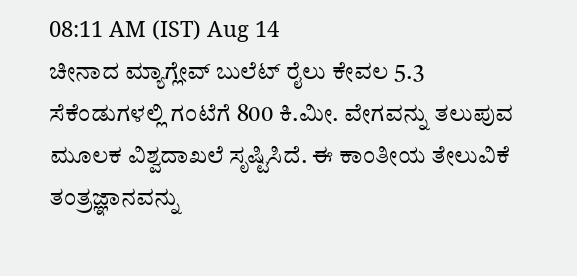08:11 AM (IST) Aug 14
ಚೀನಾದ ಮ್ಯಾಗ್ಲೇವ್ ಬುಲೆಟ್ ರೈಲು ಕೇವಲ 5.3 ಸೆಕೆಂಡುಗಳಲ್ಲಿ ಗಂಟೆಗೆ 800 ಕಿ.ಮೀ. ವೇಗವನ್ನು ತಲುಪುವ ಮೂಲಕ ವಿಶ್ವದಾಖಲೆ ಸೃಷ್ಟಿಸಿದೆ. ಈ ಕಾಂತೀಯ ತೇಲುವಿಕೆ ತಂತ್ರಜ್ಞಾನವನ್ನು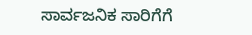ಸಾರ್ವಜನಿಕ ಸಾರಿಗೆಗೆ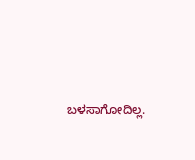ಬಳಸಾಗೋದಿಲ್ಲ.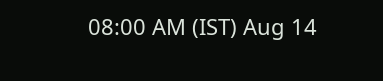08:00 AM (IST) Aug 14